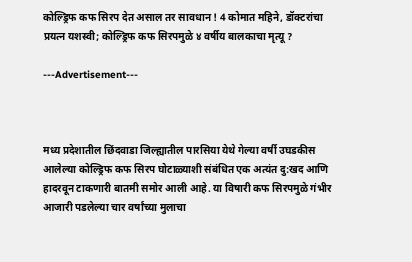कोल्ड्रिफ कफ सिरप देत असाल तर सावधान ! 4 कोमात महिने, डॉक्टरांचा प्रयत्न यशस्वी; कोल्ड्रिफ कफ सिरपमुळे ४ वर्षीय बालकाचा मृत्यू ?

---Advertisement---



मध्य प्रदेशातील छिंदवाडा जिल्ह्यातील पारसिया येथे गेल्या वर्षी उघडकीस आलेल्या कोल्ड्रिफ कफ सिरप घोटाळ्याशी संबंधित एक अत्यंत दु:खद आणि हादरवून टाकणारी बातमी समोर आली आहे. या विषारी कफ सिरपमुळे गंभीर आजारी पडलेल्या चार वर्षांच्या मुलाचा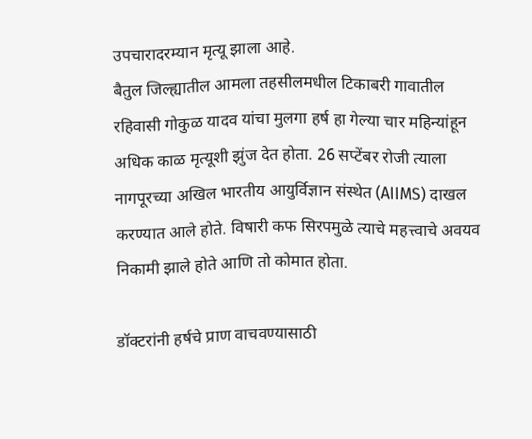उपचारादरम्यान मृत्यू झाला आहे.
बैतुल जिल्ह्यातील आमला तहसीलमधील टिकाबरी गावातील रहिवासी गोकुळ यादव यांचा मुलगा हर्ष हा गेल्या चार महिन्यांहून अधिक काळ मृत्यूशी झुंज देत होता. 26 सप्टेंबर रोजी त्याला नागपूरच्या अखिल भारतीय आयुर्विज्ञान संस्थेत (AIIMS) दाखल करण्यात आले होते. विषारी कफ सिरपमुळे त्याचे महत्त्वाचे अवयव निकामी झाले होते आणि तो कोमात होता.

डॉक्टरांनी हर्षचे प्राण वाचवण्यासाठी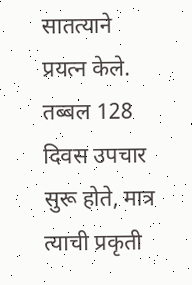सातत्याने प्रयत्न केले. तब्बल 128 दिवस उपचार सुरू होते, मात्र त्याची प्रकृती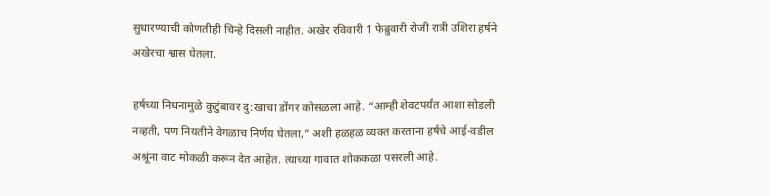सुधारण्याची कोणतीही चिन्हे दिसली नाहीत. अखेर रविवारी 1 फेब्रुवारी रोजी रात्री उशिरा हर्षने अखेरचा श्वास घेतला.

हर्षच्या निधनामुळे कुटुंबावर दु:खाचा डोंगर कोसळला आहे. “आम्ही शेवटपर्यंत आशा सोडली नव्हती, पण नियतीने वेगळाच निर्णय घेतला,” अशी हळहळ व्यक्त करताना हर्षचे आई-वडील अश्रूंना वाट मोकळी करून देत आहेत. त्याच्या गावात शोककळा पसरली आहे.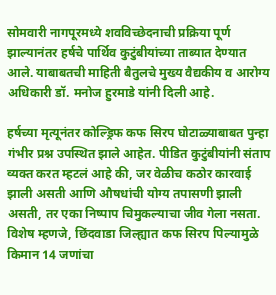सोमवारी नागपूरमध्ये शवविच्छेदनाची प्रक्रिया पूर्ण झाल्यानंतर हर्षचे पार्थिव कुटुंबीयांच्या ताब्यात देण्यात आले. याबाबतची माहिती बैतुलचे मुख्य वैद्यकीय व आरोग्य अधिकारी डॉ. मनोज हुरमाडे यांनी दिली आहे.

हर्षच्या मृत्यूनंतर कोल्ड्रिफ कफ सिरप घोटाळ्याबाबत पुन्हा गंभीर प्रश्न उपस्थित झाले आहेत. पीडित कुटुंबीयांनी संताप व्यक्त करत म्हटलं आहे की, जर वेळीच कठोर कारवाई झाली असती आणि औषधांची योग्य तपासणी झाली असती, तर एका निष्पाप चिमुकल्याचा जीव गेला नसता.
विशेष म्हणजे, छिंदवाडा जिल्ह्यात कफ सिरप पिल्यामुळे किमान 14 जणांचा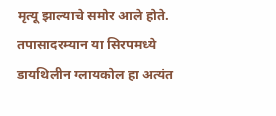मृत्यू झाल्याचे समोर आले होते. तपासादरम्यान या सिरपमध्ये डायथिलीन ग्लायकोल हा अत्यंत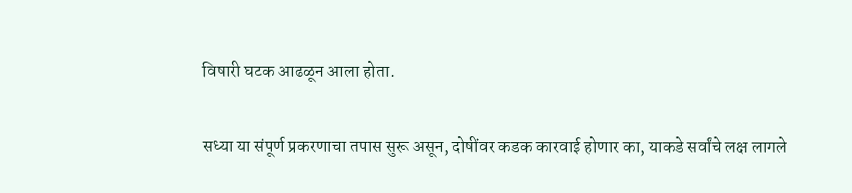विषारी घटक आढळून आला होता.

सध्या या संपूर्ण प्रकरणाचा तपास सुरू असून, दोषींवर कडक कारवाई होणार का, याकडे सर्वांचे लक्ष लागले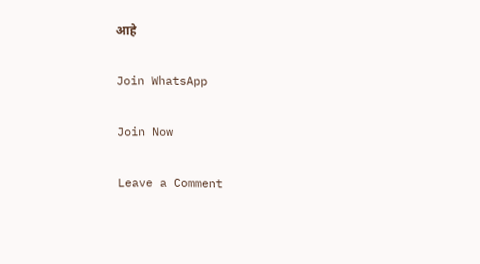आहे

Join WhatsApp

Join Now

Leave a Comment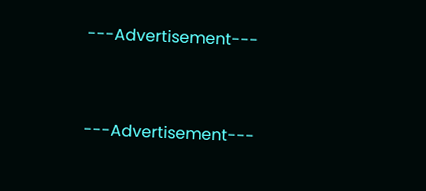---Advertisement---



---Advertisement---